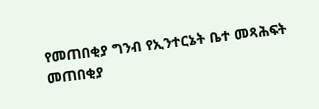የመጠበቂያ ግንብ የኢንተርኔት ቤተ መጻሕፍት
መጠበቂያ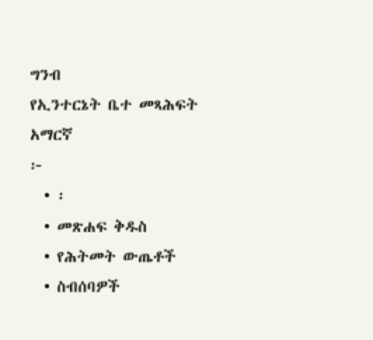ግንብ
የኢንተርኔት ቤተ መጻሕፍት
አማርኛ
፦
  • ፡
  • መጽሐፍ ቅዱስ
  • የሕትመት ውጤቶች
  • ስብሰባዎች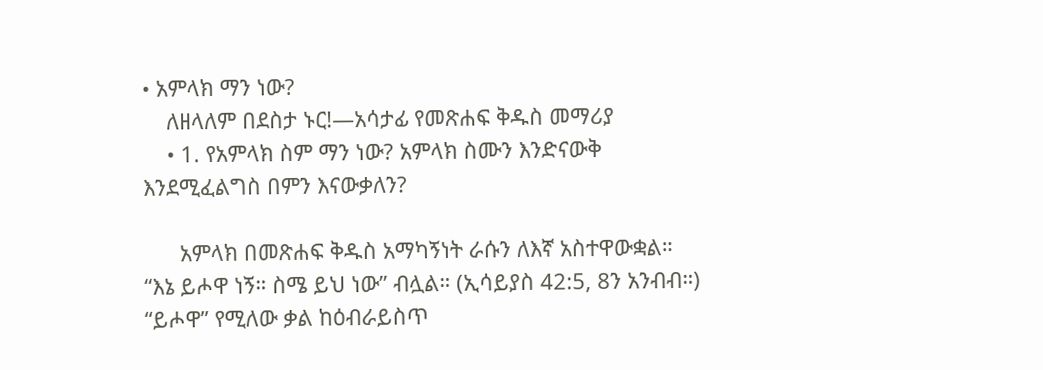• አምላክ ማን ነው?
    ለዘላለም በደስታ ኑር!—አሳታፊ የመጽሐፍ ቅዱስ መማሪያ
    • 1. የአምላክ ስም ማን ነው? አምላክ ስሙን እንድናውቅ እንደሚፈልግስ በምን እናውቃለን?

      አምላክ በመጽሐፍ ቅዱስ አማካኝነት ራሱን ለእኛ አስተዋውቋል። “እኔ ይሖዋ ነኝ። ስሜ ይህ ነው” ብሏል። (ኢሳይያስ 42:5, 8ን አንብብ።) “ይሖዋ” የሚለው ቃል ከዕብራይስጥ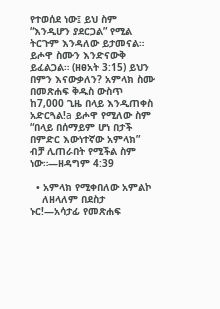የተወሰደ ነው፤ ይህ ስም “እንዲሆን ያደርጋል” የሚል ትርጉም እንዳለው ይታመናል። ይሖዋ ስሙን እንድናውቅ ይፈልጋል። (ዘፀአት 3:15) ይህን በምን እናውቃለን? አምላክ ስሙ በመጽሐፍ ቅዱስ ውስጥ ከ7,000 ጊዜ በላይ እንዲጠቀስ አድርጓል!a ይሖዋ የሚለው ስም “በላይ በሰማይም ሆነ በታች በምድር እውነተኛው አምላክ” ብቻ ሊጠራበት የሚችል ስም ነው።—ዘዳግም 4:39

  • አምላክ የሚቀበለው አምልኮ
    ለዘላለም በደስታ ኑር!—አሳታፊ የመጽሐፍ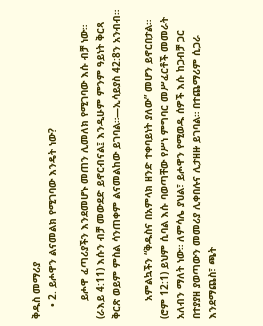ቅዱስ መማሪያ
    • 2. ይሖዋን ልናመልክ የሚገባው እንዴት ነው?

      ይሖዋ ፈጣሪያችን እንደመሆኑ መጠን ሊመለክ የሚገባው እሱ ብቻ ነው። (ራእይ 4:11) እሱን ብቻ መውደድ ይኖርብናል፤ እንዲሁም ምንም ዓይነት ቅርጻ ቅርጽ ወይም ምስል ሳንጠቀም ልናመልከው ይገባል።—ኢሳይያስ 42:8ን አንብብ።

      አምልኳችን “ቅዱስና በአምላክ ዘንድ ተቀባይነት ያለው” መሆን ይኖርበታል። (ሮም 12:1) ይህም ሲባል እሱ ባወጣቸው የሥነ ምግባር መሥፈርቶች መመራት አለብን ማለት ነው። ለምሳሌ ያህል፣ ይሖዋን የሚወዱ ሰዎች እሱ ከጋብቻ ጋር በተያያዘ ያወጣውን መመሪያ ሊቀበሉና ሊታዘዙ ይገባል። በተጨማሪም ሲጋራ እንደማጨስ፣ ጫት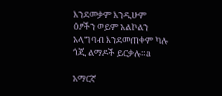እንደመቃም እንዲሁም ዕፆችን ወይም አልኮልን አላግባብ እንደመጠቀም ካሉ ጎጂ ልማዶች ይርቃሉ።a

አማርኛ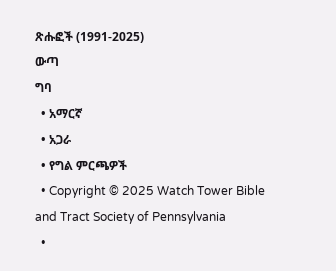ጽሑፎች (1991-2025)
ውጣ
ግባ
  • አማርኛ
  • አጋራ
  • የግል ምርጫዎች
  • Copyright © 2025 Watch Tower Bible and Tract Society of Pennsylvania
  •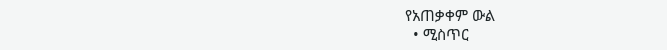የአጠቃቀም ውል
  • ሚስጥር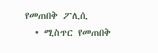የመጠበቅ ፖሊሲ
  • ሚስጥር የመጠበቅ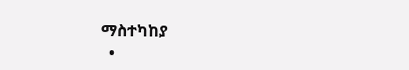ማስተካከያ
  •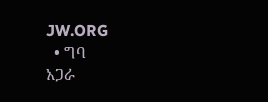JW.ORG
  • ግባ
አጋራ